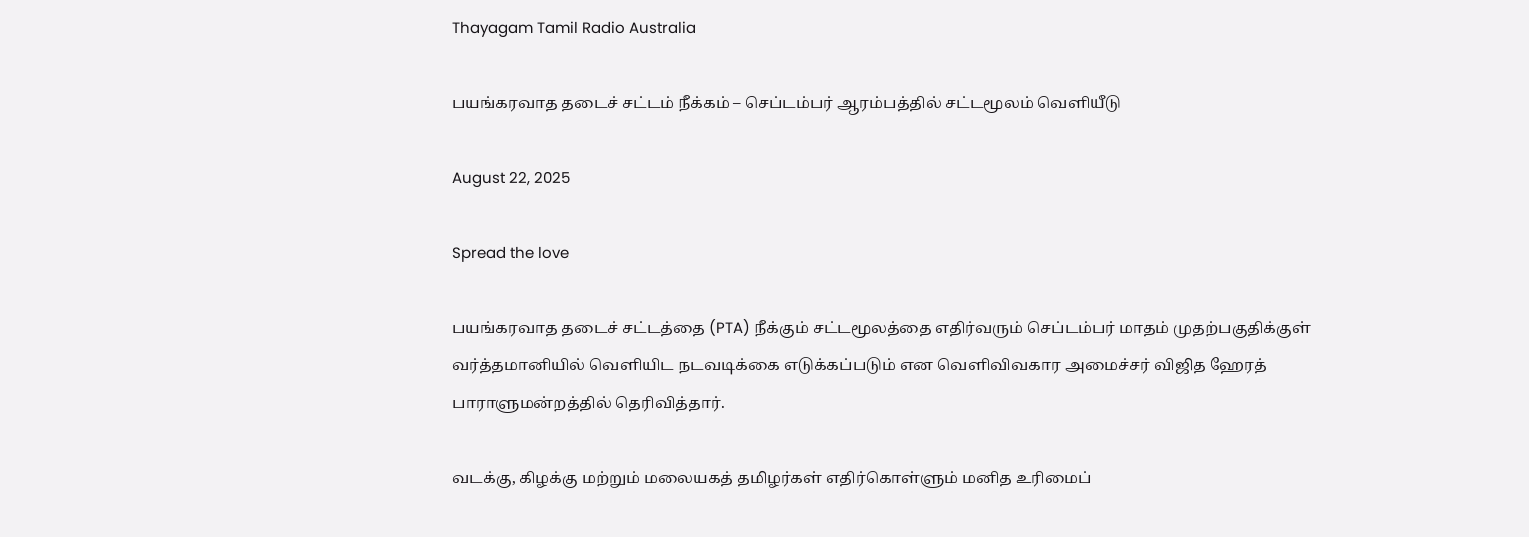Thayagam Tamil Radio Australia

பயங்கரவாத தடைச் சட்டம் நீக்கம் – செப்டம்பர் ஆரம்பத்தில் சட்டமூலம் வெளியீடு

August 22, 2025

Spread the love

பயங்கரவாத தடைச் சட்டத்தை (PTA) நீக்கும் சட்டமூலத்தை எதிர்வரும் செப்டம்பர் மாதம் முதற்பகுதிக்குள் வர்த்தமானியில் வெளியிட நடவடிக்கை எடுக்கப்படும் என வெளிவிவகார அமைச்சர் விஜித ஹேரத் பாராளுமன்றத்தில் தெரிவித்தார்.

வடக்கு, கிழக்கு மற்றும் மலையகத் தமிழர்கள் எதிர்கொள்ளும் மனித உரிமைப்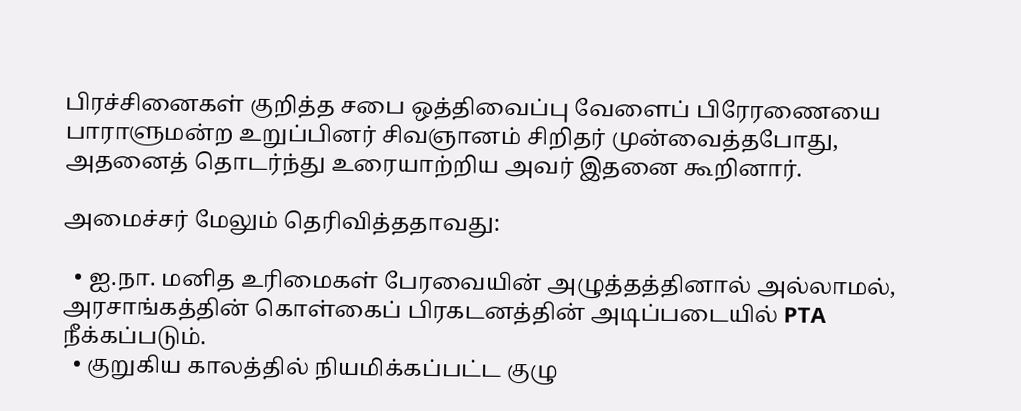பிரச்சினைகள் குறித்த சபை ஒத்திவைப்பு வேளைப் பிரேரணையை பாராளுமன்ற உறுப்பினர் சிவஞானம் சிறிதர் முன்வைத்தபோது, அதனைத் தொடர்ந்து உரையாற்றிய அவர் இதனை கூறினார்.

அமைச்சர் மேலும் தெரிவித்ததாவது:

  • ஐ.நா. மனித உரிமைகள் பேரவையின் அழுத்தத்தினால் அல்லாமல், அரசாங்கத்தின் கொள்கைப் பிரகடனத்தின் அடிப்படையில் PTA நீக்கப்படும்.
  • குறுகிய காலத்தில் நியமிக்கப்பட்ட குழு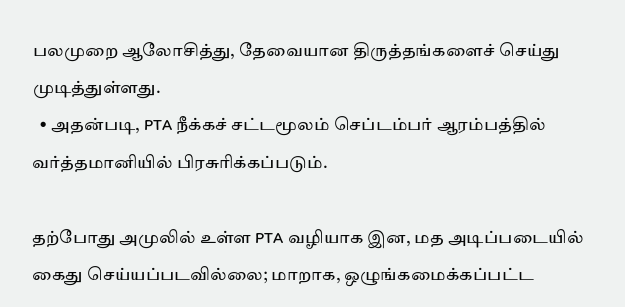பலமுறை ஆலோசித்து, தேவையான திருத்தங்களைச் செய்து முடித்துள்ளது.
  • அதன்படி, PTA நீக்கச் சட்டமூலம் செப்டம்பர் ஆரம்பத்தில் வர்த்தமானியில் பிரசுரிக்கப்படும்.

தற்போது அமுலில் உள்ள PTA வழியாக இன, மத அடிப்படையில் கைது செய்யப்படவில்லை; மாறாக, ஒழுங்கமைக்கப்பட்ட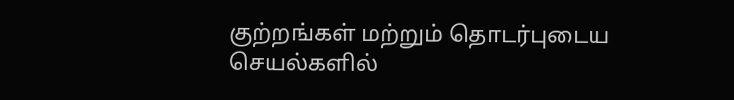குற்றங்கள் மற்றும் தொடர்புடைய செயல்களில்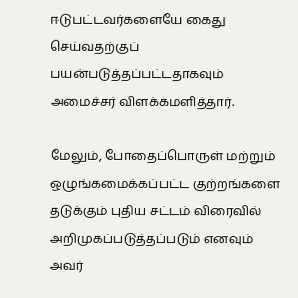ஈடுபட்டவர்களையே கைது செய்வதற்குப் பயன்படுத்தப்பட்டதாகவும் அமைச்சர் விளக்கமளித்தார்.

மேலும், போதைப்பொருள் மற்றும் ஒழுங்கமைக்கப்பட்ட குற்றங்களை தடுக்கும் புதிய சட்டம் விரைவில் அறிமுகப்படுத்தப்படும் எனவும் அவர்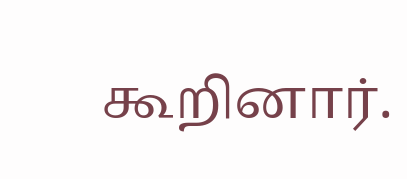கூறினார்.